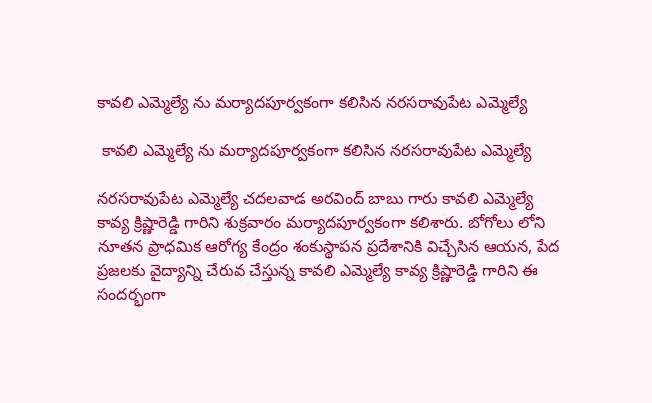కావలి ఎమ్మెల్యే ను మర్యాదపూర్వకంగా కలిసిన నరసరావుపేట ఎమ్మెల్యే

 కావలి ఎమ్మెల్యే ను మర్యాదపూర్వకంగా కలిసిన నరసరావుపేట ఎమ్మెల్యే

నరసరావుపేట ఎమ్మెల్యే చదలవాడ అరవింద్ బాబు గారు కావలి ఎమ్మెల్యే కావ్య క్రిష్ణారెడ్డి గారిని శుక్రవారం మర్యాదపూర్వకంగా కలిశారు. బోగోలు లోని నూతన ప్రాధమిక ఆరోగ్య కేంద్రం శంకుస్థాపన ప్రదేశానికి విచ్చేసిన ఆయన, పేద ప్రజలకు వైద్యాన్ని చేరువ చేస్తున్న కావలి ఎమ్మెల్యే కావ్య క్రిష్ణారెడ్డి గారిని ఈ సందర్భంగా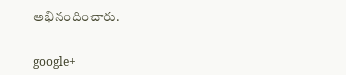అభినందించారు.


google+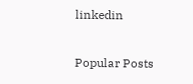linkedin

Popular Posts